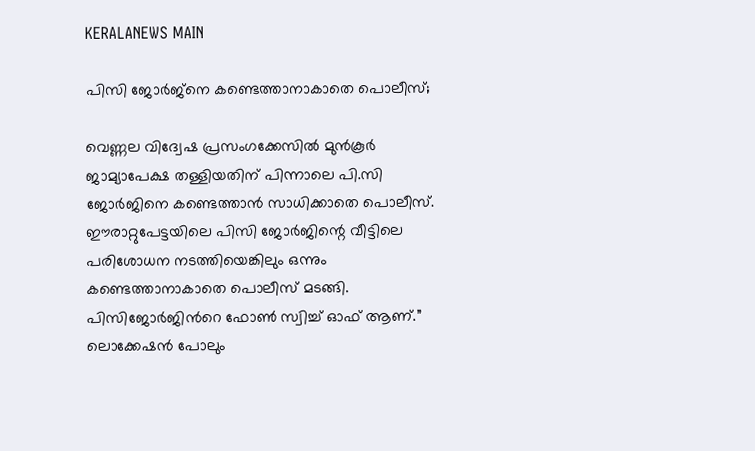KERALANEWS MAIN

പിസി ജോര്‍ജ്നെ കണ്ടെത്താനാകാതെ പൊലീസ്;

വെണ്ണല വിദ്വേഷ പ്രസംഗക്കേസില്‍ മുന്‍കൂര്‍ ജാമ്യാപേക്ഷ തള്ളിയതിന് പിന്നാലെ പി.സി ജോര്‍ജിനെ കണ്ടെത്താന്‍ സാധിക്കാതെ പൊലീസ്. ഈരാറ്റുപേട്ടയിലെ പിസി ജോര്‍ജിന്റെ വീട്ടിലെ പരിശോധന നടത്തിയെങ്കിലും ഒന്നും കണ്ടെത്താനാകാതെ പൊലീസ് മടങ്ങി. പിസിജോര്‍ജിന്‍റെ ഫോണ്‍ സ്വിച്ച് ഓഫ് ആണ്.” ലൊക്കേഷന്‍ പോലും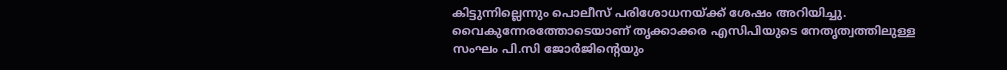കിട്ടുന്നില്ലെന്നും പൊലീസ് പരിശോധനയ്ക്ക് ശേഷം അറിയിച്ചു. വൈകുന്നേരത്തോടെയാണ് തൃക്കാക്കര എസിപിയുടെ നേതൃത്വത്തിലുള്ള സംഘം പി.സി ജോര്‍ജിന്റെയും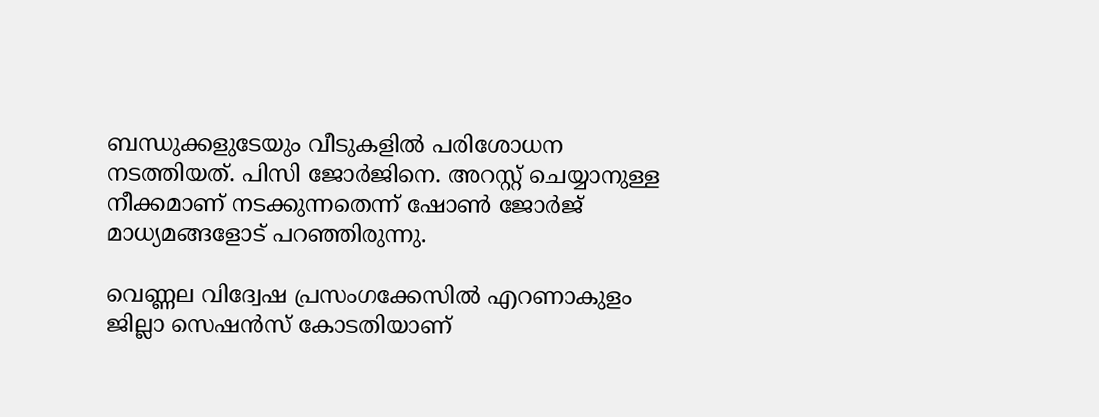ബന്ധുക്കളുടേയും വീടുകളില്‍ പരിശോധന നടത്തിയത്. പിസി ജോര്‍ജിനെ. അറസ്റ്റ് ചെയ്യാനുള്ള നീക്കമാണ് നടക്കുന്നതെന്ന് ഷോണ്‍ ജോര്‍ജ് മാധ്യമങ്ങളോട് പറഞ്ഞിരുന്നു.

വെണ്ണല വിദ്വേഷ പ്രസംഗക്കേസില്‍ എറണാകുളം ജില്ലാ സെഷന്‍സ് കോടതിയാണ്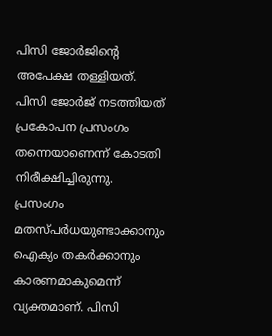പിസി ജോര്‍ജിന്റെ അപേക്ഷ തള്ളിയത്. പിസി ജോര്‍ജ് നടത്തിയത് പ്രകോപന പ്രസംഗം തന്നെയാണെന്ന് കോടതി നിരീക്ഷിച്ചിരുന്നു. പ്രസംഗം മതസ്പര്‍ധയുണ്ടാക്കാനും ഐക്യം തകര്‍ക്കാനും കാരണമാകുമെന്ന് വ്യക്തമാണ്. പിസി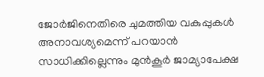ജോര്‍ജിനെതിരെ ചുമത്തിയ വകുപ്പുകള്‍ അനാവശ്യമെന്ന് പറയാന്‍ സാധിക്കില്ലെന്നും മുന്‍കൂര്‍ ജാമ്യാപേക്ഷ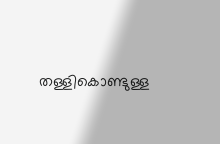തള്ളികൊണ്ടുള്ള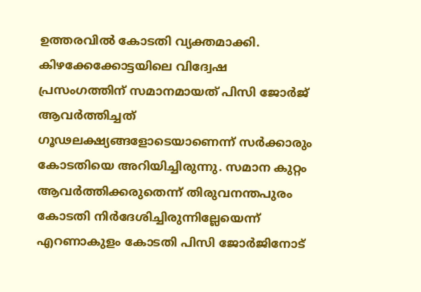ഉത്തരവില്‍ കോടതി വ്യക്തമാക്കി. കിഴക്കേക്കോട്ടയിലെ വിദ്വേഷ പ്രസംഗത്തിന് സമാനമായത് പിസി ജോര്‍ജ് ആവര്‍ത്തിച്ചത് ഗൂഢലക്ഷ്യങ്ങളോടെയാണെന്ന് സര്‍ക്കാരും കോടതിയെ അറിയിച്ചിരുന്നു. സമാന കുറ്റം ആവര്‍ത്തിക്കരുതെന്ന് തിരുവനന്തപുരം കോടതി നിര്‍ദേശിച്ചിരുന്നില്ലേയെന്ന് എറണാകുളം കോടതി പിസി ജോര്‍ജിനോട്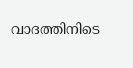വാദത്തിനിടെ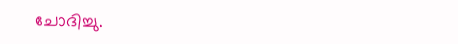ചോദിച്ചു.